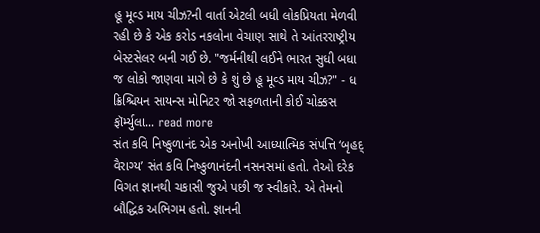હૂ મૂવ્ડ માય ચીઝ?ની વાર્તા એટલી બધી લોકપ્રિયતા મેળવી રહી છે કે એક કરોડ નકલોના વેચાણ સાથે તે આંતરરાષ્ટ્રીય બેસ્ટસેલર બની ગઈ છે. "જર્મનીથી લઈને ભારત સુધી બધા જ લોકો જાણવા માગે છે કે શું છે હૂ મૂવ્ડ માય ચીઝ?" - ધ ક્રિશ્ચિયન સાયન્સ મોનિટર જો સફળતાની કોઈ ચોક્કસ ફૉર્મ્યુલા... read more
સંત કવિ નિષ્કુળાનંદ એક અનોખી આધ્યાત્મિક સંપત્તિ ‘બૃહદ્ વૈરાગ્ય’ સંત કવિ નિષ્કુળાનંદની નસનસમાં હતો. તેઓ દરેક વિગત જ્ઞાનથી ચકાસી જુએ પછી જ સ્વીકારે. એ તેમનો બૌદ્ધિક અભિગમ હતો. જ્ઞાનની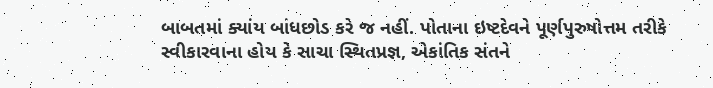બાબતમાં ક્યાંય બાંધછોડ કરે જ નહીં. પોતાના ઇષ્ટદેવને પૂર્ણપુરુષોત્તમ તરીકે સ્વીકારવાના હોય કે સાચા સ્થિતપ્રજ્ઞ, એકાંતિક સંતને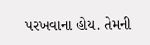પરખવાના હોય. તેમની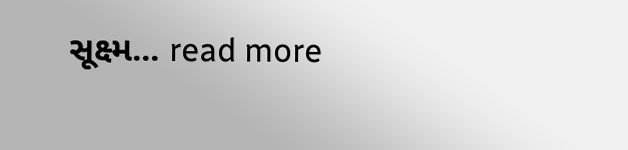સૂક્ષ્મ... read more